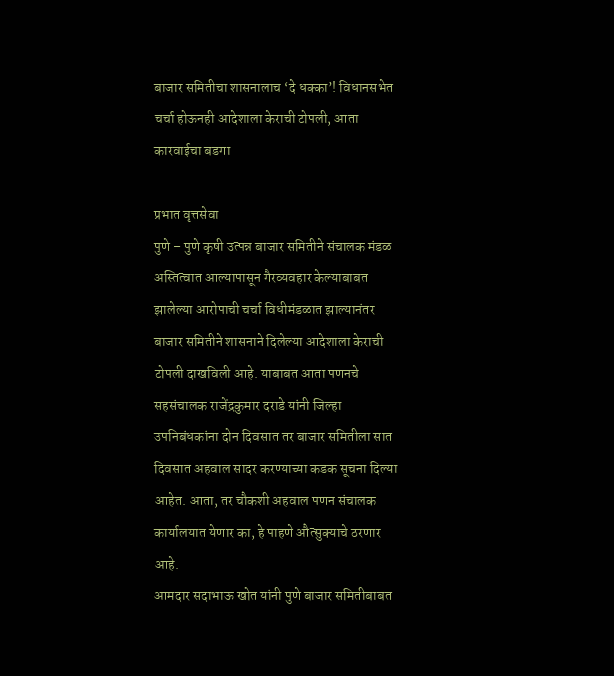बाजार समितीचा शासनालाच ‘दे धक्का’! विधानसभेत चर्चा होऊनही आदेशाला केराची टोपली, आता कारवाईचा बडगा

प्रभात वृत्तसेवा
पुणे – पुणे कृषी उत्पन्न बाजार समितीने संचालक मंडळ अस्तित्वात आल्यापासून गैरव्यवहार केल्याबाबत झालेल्या आरोपाची चर्चा विधीमंडळात झाल्यानंतर बाजार समितीने शासनाने दिलेल्या आदेशाला केराची टोपली दाखविली आहे. याबाबत आता पणनचे सहसंचालक राजेंद्रकुमार दराडे यांनी जिल्हा उपनिबंधकांना दोन दिवसात तर बाजार समितीला सात दिवसात अहवाल सादर करण्याच्या कडक सूचना दिल्या आहेत. आता, तर चौकशी अहवाल पणन संचालक कार्यालयात येणार का, हे पाहणे औत्सुक्याचे ठरणार आहे.
आमदार सदाभाऊ खोत यांनी पुणे बाजार समितीबाबत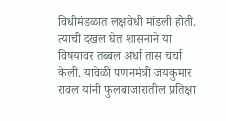विधीमंडळात लक्षवेधी मांडली होती. त्याची दखल घेत शासनाने या विषयावर तब्बल अर्धा तास चर्चा केली. यावेळी पणनमंत्री जयकुमार रावल यांनी फुलबाजारातील प्रतिक्षा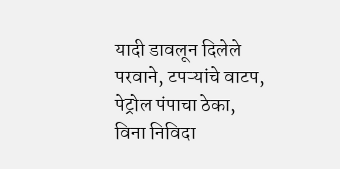यादी डावलून दिलेले परवाने, टपऱ्यांचे वाटप, पेट्रोल पंपाचा ठेका, विना निविदा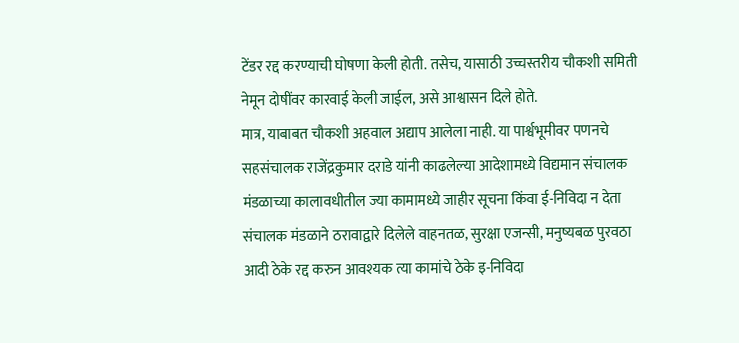टेंडर रद्द करण्याची घोषणा केली होती. तसेच, यासाठी उच्चस्तरीय चौकशी समिती नेमून दोषींवर कारवाई केली जाईल, असे आश्वासन दिले होते.
मात्र, याबाबत चौकशी अहवाल अद्याप आलेला नाही. या पार्श्वभूमीवर पणनचे सहसंचालक राजेंद्रकुमार दराडे यांनी काढलेल्या आदेशामध्ये विद्यमान संचालक मंडळाच्या कालावधीतील ज्या कामामध्ये जाहीर सूचना किंवा ई-निविदा न देता संचालक मंडळाने ठरावाद्वारे दिलेले वाहनतळ, सुरक्षा एजन्सी, मनुष्यबळ पुरवठा आदी ठेके रद्द करुन आवश्यक त्या कामांचे ठेके इ-निविदा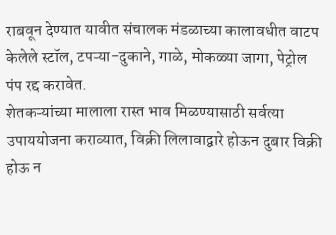राबवून देण्यात यावीत संचालक मंडळाच्या कालावधीत वाटप केलेले स्टॉल, टपऱ्या-दुकाने, गाळे, मोकळ्या जागा, पेट्रोल पंप रद्द करावेत.
शेतकऱ्यांच्या मालाला रास्त भाव मिळण्यासाठी सर्वत्या उपाययोजना कराव्यात, विक्री लिलावाद्वारे होऊन दुबार विक्री होऊ न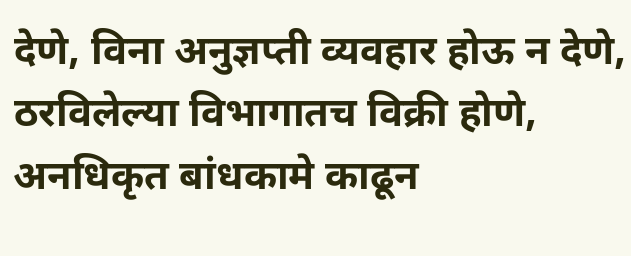देणे, विना अनुज्ञप्ती व्यवहार होऊ न देणे, ठरविलेल्या विभागातच विक्री होणे, अनधिकृत बांधकामे काढून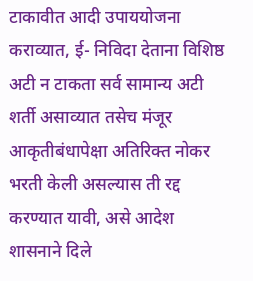टाकावीत आदी उपाययोजना कराव्यात, ई- निविदा देताना विशिष्ठ अटी न टाकता सर्व सामान्य अटी शर्ती असाव्यात तसेच मंजूर आकृतीबंधापेक्षा अतिरिक्त नोकर भरती केली असल्यास ती रद्द करण्यात यावी, असे आदेश शासनाने दिले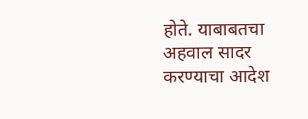होते. याबाबतचा अहवाल सादर करण्याचा आदेश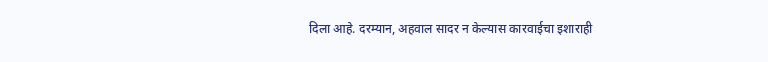दिला आहे. दरम्यान, अहवाल सादर न केल्यास कारवाईचा इशाराही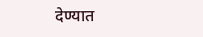देण्यात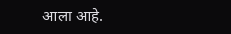आला आहे.